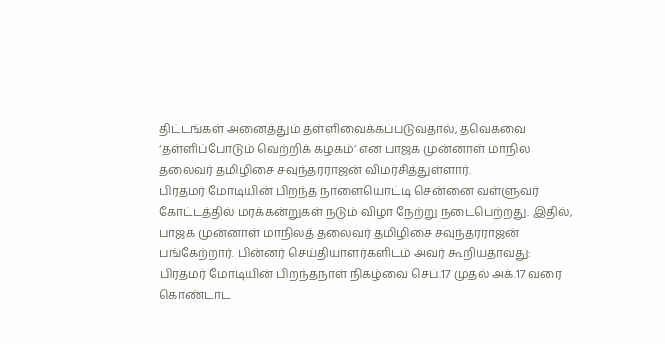திட்டங்கள் அனைத்தும் தள்ளிவைக்கப்படுவதால், தவெகவை ‘தள்ளிப்போடும் வெற்றிக் கழகம்’ என பாஜக முன்னாள் மாநில தலைவர் தமிழிசை சவுந்தரராஜன் விமர்சித்துள்ளார்.
பிரதமர் மோடியின் பிறந்த நாளையொட்டி சென்னை வள்ளுவர் கோட்டத்தில் மரக்கன்றுகள் நடும் விழா நேற்று நடைபெற்றது. இதில், பாஜக முன்னாள் மாநிலத் தலைவர் தமிழிசை சவுந்தரராஜன் பங்கேற்றார். பின்னர் செய்தியாளர்களிடம் அவர் கூறியதாவது:
பிரதமர் மோடியின் பிறந்தநாள் நிகழ்வை செப்.17 முதல் அக்.17 வரை கொண்டாட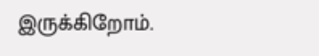இருக்கிறோம்.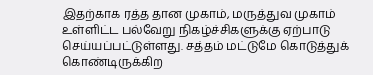இதற்காக ரத்த தான முகாம், மருத்துவ முகாம் உள்ளிட்ட பல்வேறு நிகழ்ச்சிகளுக்கு ஏற்பாடு செய்யப்பட்டுள்ளது. சத்தம் மட்டுமே கொடுத்துக் கொண்டிருக்கிற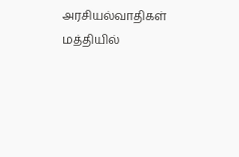அரசியல்வாதிகள் மத்தியில்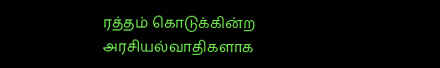ரத்தம் கொடுக்கின்ற அரசியல்வாதிகளாக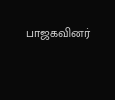பாஜகவினர்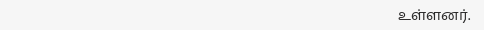உள்ளனர்.